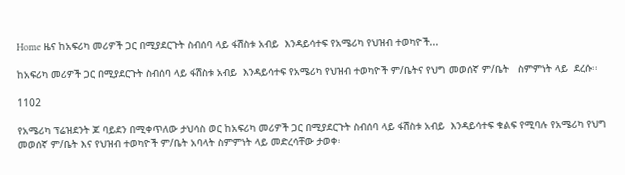Home ዜና ከአፍሪካ መሪዎች ጋር በሚያደርጉት ስብሰባ ላይ ፋሽስቱ አብይ  እንዳይሳተፍ የአሜሪካ የህዝብ ተወካዮች...

ከአፍሪካ መሪዎች ጋር በሚያደርጉት ስብሰባ ላይ ፋሽስቱ አብይ  እንዳይሳተፍ የአሜሪካ የህዝብ ተወካዮች ም/ቤትና የህግ መወሰኛ ም/ቤት   ስምምነት ላይ  ደረሱ፡፡

1102

የአሜሪካ ፕሬዝደንት ጆ ባይደን በሚቀጥለው ታህሳስ ወር ከአፍሪካ መሪዎች ጋር በሚያደርጉት ስብሰባ ላይ ፋሽስቱ አብይ  እንዳይሳተፍ ቁልፍ የሚባሉ የአሜሪካ የህግ መወሰኛ ም/ቤት እና የህዝብ ተወካዮች ም/ቤት አባላት ስምምነት ላይ መድረሳቸው ታወቀ፡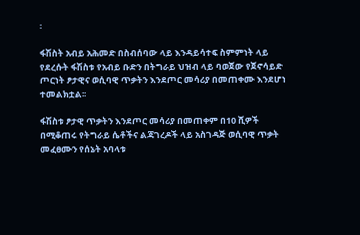፡

ፋሽስት አብይ አሕመድ በስብሰባው ላይ እንዳይሳተፍ ስምምነት ላይ የደረሱት ፋሽስቱ የአብይ ቡድን በትግራይ ህዝብ ላይ ባወጀው የጀኖሳይድ ጦርነት ፆታዊና ወሲባዊ ጥቃትን እንደጦር መሳሪያ በመጠቀሙ እንደሆነ ተመልክቷል፡፡

ፋሽስቱ ፆታዊ ጥቃትን እንደጦር መሳሪያ በመጠቀም በ10 ሺዎች በሚቆጠሩ የትግራይ ሴቶችና ልጃገረዶች ላይ አስገዳጅ ወሲባዊ ጥቃት መፈፀሙን የሰኔት አባላቱ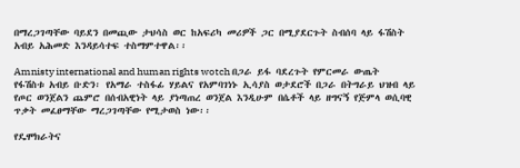በማረጋገጣቸው ባይደን በመጪው ታህሳስ ወር ከአፍሪካ መሪዎች ጋር በሚያደርጉት ስብሰባ ላይ ፋሽስት አብይ አሕመድ እንዳይሳተፍ ተስማምተዋል፡፡

Amnisty international and human rights wotch በጋራ ይፋ ባደረጉት የምርመራ ውጤት የፋሽስቱ አብይ ቡድን፡ የአማራ ተስፋፊ ሃይልና የአምባገነኑ ኢሳያስ ወታደሮች በጋራ በትግራይ ህዝብ ላይ የጦር ወንጀልን ጨምሮ በሰብአዊነት ላይ ያነጣጠረ ወንጀል እንዲሁም በሴቶች ላይ ዘግናኝ የጅምላ ወሲባዊ ጥቃት መፈፀማቸው ማረጋገጣቸው የሚታወስ ነው፡፡

የዴሞክራትና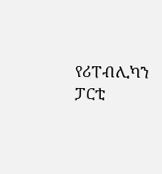የሪፐብሊካን ፓርቲ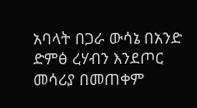አባላት በጋራ ውሳኔ በአንድ ድምፅ ረሃብን እንደጦር መሳሪያ በመጠቀም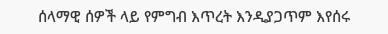ሰላማዊ ሰዎች ላይ የምግብ እጥረት እንዲያጋጥም እየሰሩ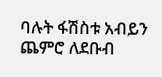ባሉት ፋሽስቱ አብይን ጨምሮ ለደቡብ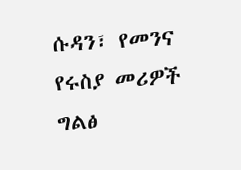ሱዳን፣ የመንና የሩስያ መሪዎች ግልፅ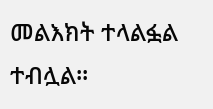መልእክት ተላልፏል ተብሏል፡፡